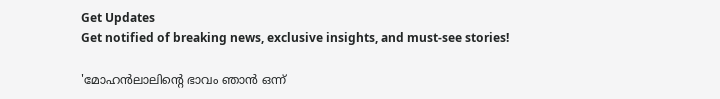Get Updates
Get notified of breaking news, exclusive insights, and must-see stories!

'മോഹൻലാലിന്റെ ഭാവം ഞാൻ ഒന്ന്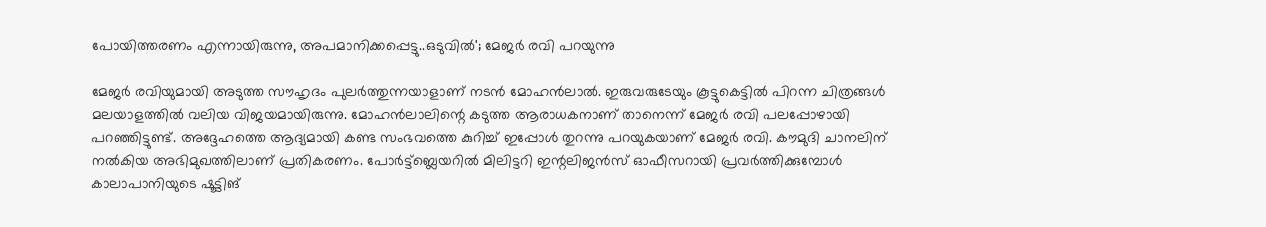പോയിത്തരണം എന്നായിരുന്നു, അപമാനിക്കപ്പെട്ടു..ഒടുവിൽ'; മേജർ രവി പറയുന്നു

മേജർ രവിയുമായി അടുത്ത സൗഹൃദം പുലർത്തുന്നയാളാണ് നടൻ മോഹൻലാൽ. ഇരുവരുടേയും കൂട്ടുകെട്ടിൽ പിറന്ന ചിത്രങ്ങൾ മലയാളത്തിൽ വലിയ വിജയമായിരുന്നു. മോഹൻലാലിന്റെ കടുത്ത ആരാധകനാണ് താനെന്ന് മേജർ രവി പലപ്പോഴായി പറഞ്ഞിട്ടുണ്ട്. അദ്ദേഹത്തെ ആദ്യമായി കണ്ട സംഭവത്തെ കുറിച്ച് ഇപ്പോൾ തുറന്നു പറയുകയാണ് മേജർ രവി. കൗമുദി ചാനലിന് നൽകിയ അഭിമുഖത്തിലാണ് പ്രതികരണം. പോർട്ട്ബ്ലെയറിൽ മിലിട്ടറി ഇന്റലിജൻസ് ഓഫീസറായി പ്രവർത്തിക്കുമ്പോൾ കാലാപാനിയുടെ ഷൂട്ടിങ്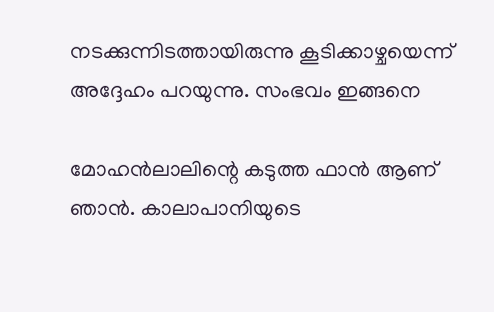നടക്കുന്നിടത്തായിരുന്നു കൂടിക്കാഴ്ചയെന്ന് അദ്ദേഹം പറയുന്നു. സംഭവം ഇങ്ങനെ

മോഹൻലാലിന്റെ കടുത്ത ഫാൻ ആണ് ഞാൻ. കാലാപാനിയുടെ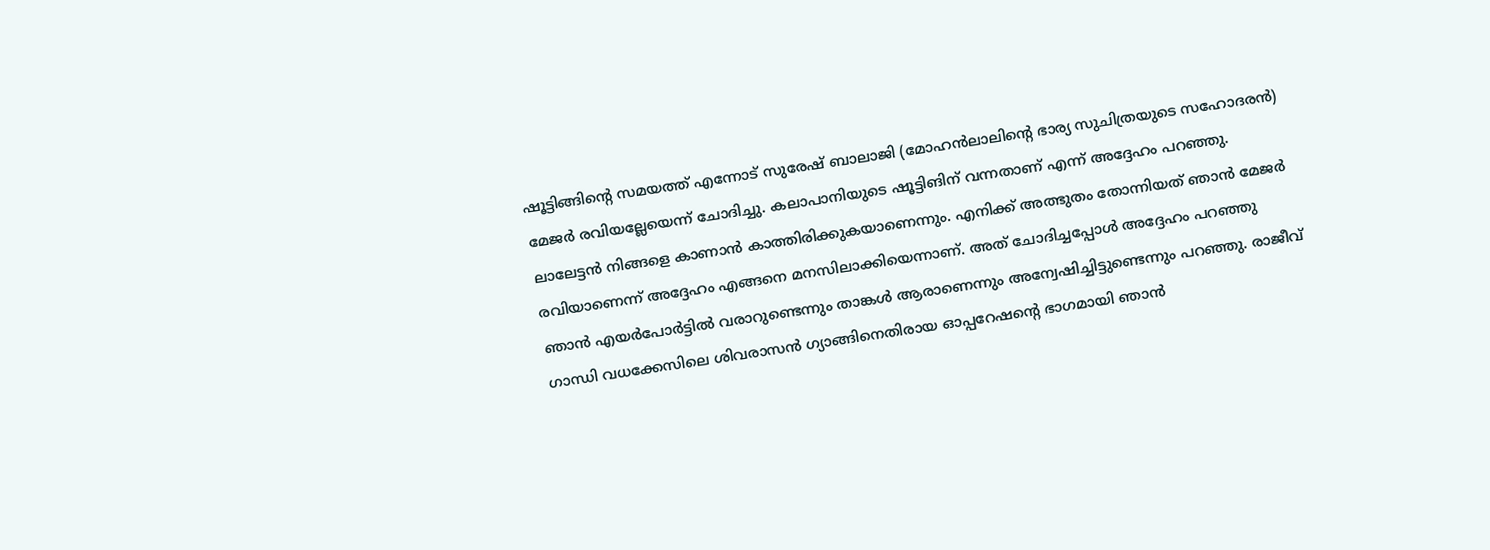ഷൂട്ടിങ്ങിന്റെ സമയത്ത് എന്നോട് സുരേഷ് ബാലാജി (മോഹൻലാലിന്റെ ഭാര്യ സുചിത്രയുടെ സഹോദരൻ) മേജർ രവിയല്ലേയെന്ന് ചോദിച്ചു. കലാപാനിയുടെ ഷൂട്ടിങിന് വന്നതാണ് എന്ന് അദ്ദേഹം പറഞ്ഞു. ലാലേട്ടൻ നിങ്ങളെ കാണാൻ കാത്തിരിക്കുകയാണെന്നും. എനിക്ക് അത്ഭുതം തോന്നിയത് ഞാൻ മേജർ രവിയാണെന്ന് അദ്ദേഹം എങ്ങനെ മനസിലാക്കിയെന്നാണ്. അത് ചോദിച്ചപ്പോൾ അദ്ദേഹം പറഞ്ഞു ഞാൻ എയർപോർട്ടിൽ വരാറുണ്ടെന്നും താങ്കൾ ആരാണെന്നും അന്വേഷിച്ചിട്ടുണ്ടെന്നും പറഞ്ഞു. രാജീവ് ഗാന്ധി വധക്കേസിലെ ശിവരാസൻ ഗ്യാങ്ങിനെതിരായ ഓപ്പറേഷന്റെ ഭാഗമായി ഞാൻ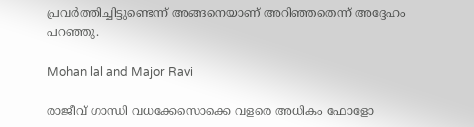പ്രവർത്തിച്ചിട്ടുണ്ടെന്ന് അങ്ങനെയാണ് അറിഞ്ഞതെന്ന് അദ്ദേഹം പറഞ്ഞു.

Mohan lal and Major Ravi

രാജീവ് ഗാന്ധി വധക്കേസൊക്കെ വളരെ അധികം ഫോളോ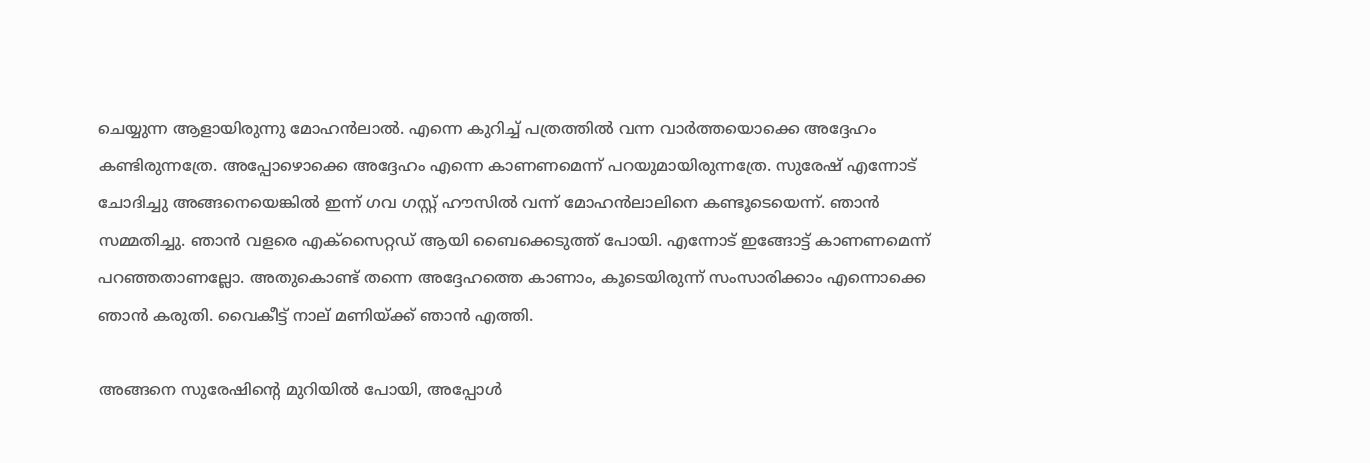ചെയ്യുന്ന ആളായിരുന്നു മോഹൻലാൽ. എന്നെ കുറിച്ച് പത്രത്തിൽ വന്ന വാർത്തയൊക്കെ അദ്ദേഹം കണ്ടിരുന്നത്രേ. അപ്പോഴൊക്കെ അദ്ദേഹം എന്നെ കാണണമെന്ന് പറയുമായിരുന്നത്രേ. സുരേഷ് എന്നോട് ചോദിച്ചു അങ്ങനെയെങ്കിൽ ഇന്ന് ഗവ ഗസ്റ്റ് ഹൗസിൽ വന്ന് മോഹൻലാലിനെ കണ്ടൂടെയെന്ന്. ഞാൻ സമ്മതിച്ചു. ഞാൻ വളരെ എക്സൈറ്റഡ് ആയി ബൈക്കെടുത്ത് പോയി. എന്നോട് ഇങ്ങോട്ട് കാണണമെന്ന് പറഞ്ഞതാണല്ലോ. അതുകൊണ്ട് തന്നെ അദ്ദേഹത്തെ കാണാം, കൂടെയിരുന്ന് സംസാരിക്കാം എന്നൊക്കെ ഞാൻ കരുതി. വൈകീട്ട് നാല് മണിയ്ക്ക് ഞാൻ എത്തി.

അങ്ങനെ സുരേഷിന്റെ മുറിയിൽ പോയി, അപ്പോൾ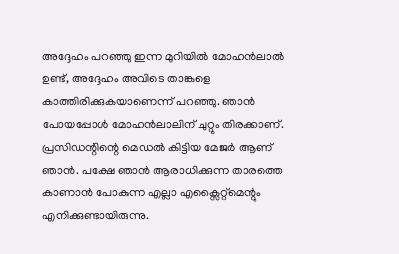അദ്ദേഹം പറഞ്ഞു ഇന്ന മുറിയിൽ മോഹൻലാൽ ഉണ്ട്, അദ്ദേഹം അവിടെ താങ്കളെ കാത്തിരിക്കുകയാണെന്ന് പറഞ്ഞു. ഞാൻ പോയപ്പോൾ മോഹൻലാലിന് ചുറ്റും തിരക്കാണ്. പ്രസിഡന്റിന്റെ മെഡൽ കിട്ടിയ മേജർ ആണ് ഞാൻ. പക്ഷേ ‍ഞാൻ ആരാധിക്കുന്ന താരത്തെ കാണാൻ പോകുന്ന എല്ലാ എക്സൈറ്റ്മെന്റും എനിക്കുണ്ടായിരുന്നു.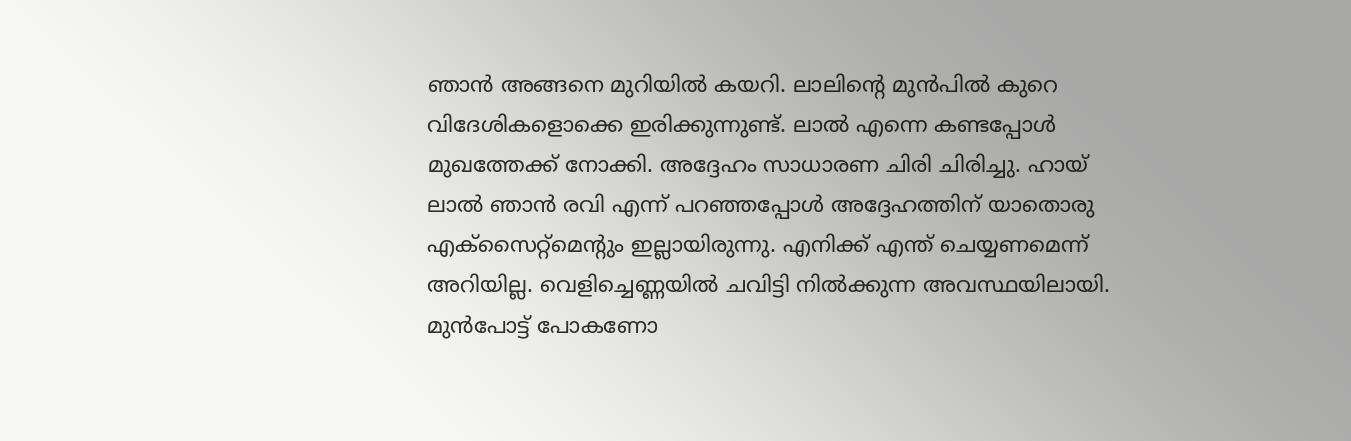ഞാൻ അങ്ങനെ മുറിയിൽ കയറി. ലാലിന്റെ മുൻപിൽ കുറെ വിദേശികളൊക്കെ ഇരിക്കുന്നുണ്ട്. ലാല്‍ എന്നെ കണ്ടപ്പോൾ മുഖത്തേക്ക് നോക്കി. അദ്ദേഹം സാധാരണ ചിരി ചിരിച്ചു. ഹായ് ലാൽ ഞാൻ രവി എന്ന് പറഞ്ഞപ്പോൾ അദ്ദേഹത്തിന് യാതൊരു എക്സൈറ്റ്മെന്റും ഇല്ലായിരുന്നു. എനിക്ക് എന്ത് ചെയ്യണമെന്ന് അറിയില്ല. വെളിച്ചെണ്ണയിൽ ചവിട്ടി നിൽക്കുന്ന അവസ്ഥയിലായി. മുൻപോട്ട് പോകണോ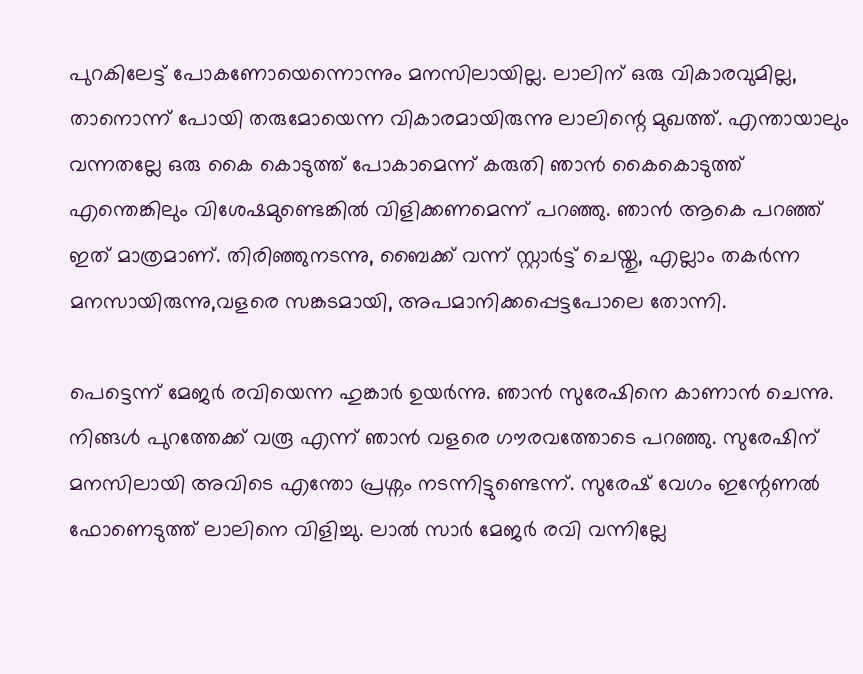പുറകിലേട്ട് പോകണോയെന്നൊന്നും മനസിലായില്ല. ലാലിന് ഒരു വികാരവുമില്ല, താനൊന്ന് പോയി തരുമോയെന്ന വികാരമായിരുന്നു ലാലിന്റെ മുഖത്ത്. എന്തായാലും വന്നതല്ലേ ഒരു കൈ കൊടുത്ത് പോകാമെന്ന് കരുതി ഞാൻ കൈകൊടുത്ത് എന്തെങ്കിലും വിശേഷമുണ്ടെങ്കിൽ വിളിക്കണമെന്ന് പറഞ്ഞു. ഞാൻ ആകെ പറഞ്ഞ് ഇത് മാത്രമാണ്. തിരിഞ്ഞുനടന്നു, ബൈക്ക് വന്ന് സ്റ്റാർട്ട് ചെയ്തു, എല്ലാം തകർന്ന മനസായിരുന്നു,വളരെ സങ്കടമായി, അപമാനിക്കപ്പെട്ടപോലെ തോന്നി.

പെട്ടെന്ന് മേജർ രവിയെന്ന ഹുങ്കാർ ഉയർന്നു. ഞാൻ സുരേഷിനെ കാണാൻ ചെന്നു. നിങ്ങൾ പുറത്തേക്ക് വരൂ എന്ന് ഞാൻ വളരെ ഗൗരവത്തോടെ പറഞ്ഞു. സുരേഷിന് മനസിലായി അവിടെ എന്തോ പ്രശ്നം നടന്നിട്ടുണ്ടെന്ന്. സുരേഷ് വേഗം ഇന്റേണൽ ഫോണെടുത്ത് ലാലിനെ വിളിച്ചു. ലാൽ സാർ മേജർ രവി വന്നില്ലേ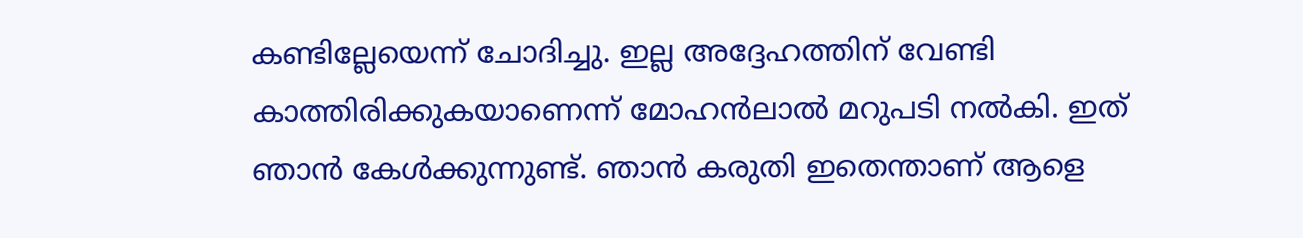കണ്ടില്ലേയെന്ന് ചോദിച്ചു. ഇല്ല അദ്ദേഹത്തിന് വേണ്ടി കാത്തിരിക്കുകയാണെന്ന് മോഹൻലാൽ മറുപടി നൽകി. ഇത് ഞാൻ കേൾക്കുന്നുണ്ട്. ഞാൻ കരുതി ഇതെന്താണ് ആളെ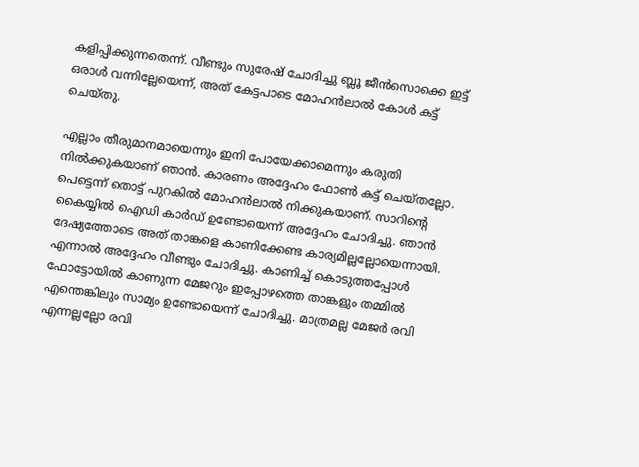കളിപ്പിക്കുന്നതെന്ന്. വീണ്ടും സുരേഷ് ചോദിച്ചു ബ്ലൂ ജീൻസൊക്കെ ഇട്ട് ഒരാൾ വന്നില്ലേയെന്ന്, അത് കേട്ടപാടെ മോഹൻലാൽ കോൾ കട്ട് ചെയ്തു.

എല്ലാം തീരുമാനമായെന്നും ഇനി പോയേക്കാമെന്നും കരുതി നിൽക്കുകയാണ് ഞാൻ. കാരണം അദ്ദേഹം ഫോൺ കട്ട് ചെയ്തല്ലോ. പെട്ടെന്ന് തൊട്ട് പുറകിൽ മോഹൻലാൽ നിക്കുകയാണ്. സാറിന്റെ കൈയ്യിൽ ഐഡി കാർഡ് ഉണ്ടോയെന്ന് അദ്ദേഹം ചോദിച്ചു. ഞാൻ ദേഷ്യത്തോടെ അത് താങ്കളെ കാണിക്കേണ്ട കാര്യമില്ലല്ലോയെന്നായി. എന്നാൽ അദ്ദേഹം വീണ്ടും ചോദിച്ചു. കാണിച്ച് കൊടുത്തപ്പോൾ ഫോട്ടോയിൽ കാണുന്ന മേജറും ഇപ്പോഴത്തെ താങ്കളും തമ്മിൽ എന്തെങ്കിലും സാമ്യം ഉണ്ടോയെന്ന് ചോദിച്ചു. മാത്രമല്ല മേജർ രവി എന്നല്ലല്ലോ രവി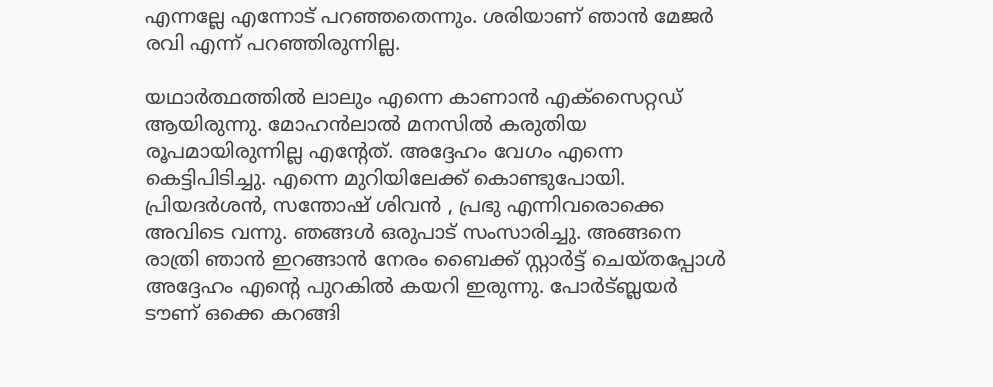എന്നല്ലേ എന്നോട് പറഞ്ഞതെന്നും. ശരിയാണ് ഞാൻ മേജർ രവി എന്ന് പറഞ്ഞിരുന്നില്ല.

യഥാർത്ഥത്തിൽ ലാലും എന്നെ കാണാൻ എക്സൈറ്റഡ് ആയിരുന്നു. മോഹൻലാൽ മനസിൽ കരുതിയ രൂപമായിരുന്നില്ല എന്റേത്. അദ്ദേഹം വേഗം എന്നെ കെട്ടിപിടിച്ചു. എന്നെ മുറിയിലേക്ക് കൊണ്ടുപോയി. പ്രിയദർശൻ, സന്തോഷ് ശിവൻ , പ്രഭു എന്നിവരൊക്കെ അവിടെ വന്നു. ഞങ്ങൾ ഒരുപാട് സംസാരിച്ചു. അങ്ങനെ രാത്രി ഞാൻ ഇറങ്ങാൻ നേരം ബൈക്ക് സ്റ്റാർട്ട് ചെയ്തപ്പോൾ അദ്ദേഹം എന്റെ പുറകിൽ കയറി ഇരുന്നു. പോർട്ബ്ലയർ ടൗണ് ഒക്കെ കറങ്ങി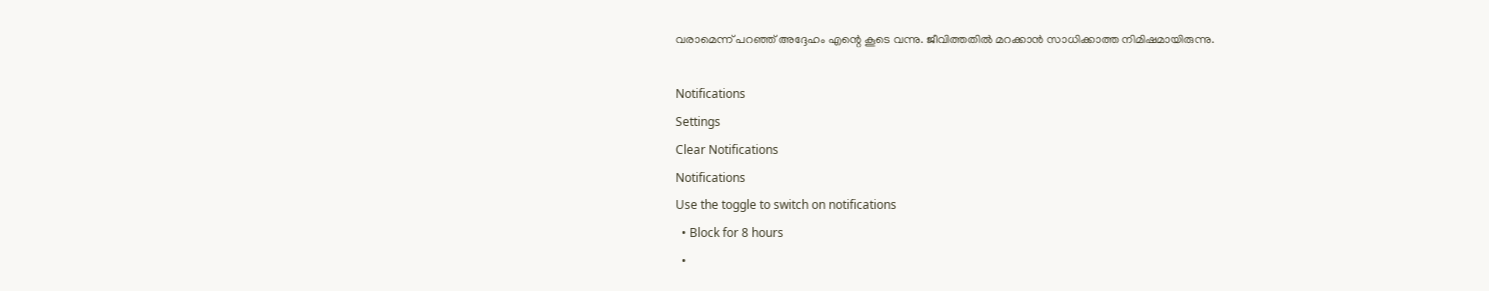വരാമെന്ന് പറഞ്ഞ് അദ്ദേഹം എന്റെ കൂടെ വന്നു. ജീവിത്തതിൽ മറക്കാൻ സാധിക്കാത്ത നിമിഷമായിരുന്നു.

Notifications
Settings
Clear Notifications
Notifications
Use the toggle to switch on notifications
  • Block for 8 hours
  •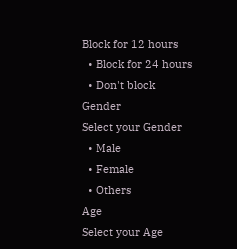Block for 12 hours
  • Block for 24 hours
  • Don't block
Gender
Select your Gender
  • Male
  • Female
  • Others
Age
Select your Age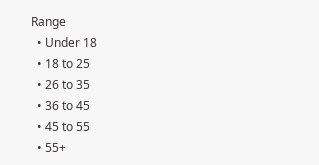Range
  • Under 18
  • 18 to 25
  • 26 to 35
  • 36 to 45
  • 45 to 55
  • 55+